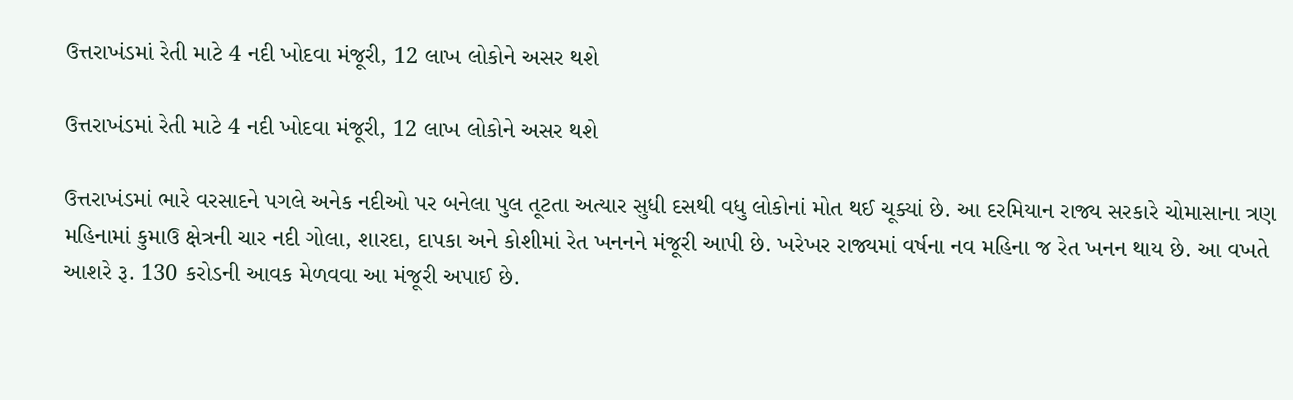ઉત્તરાખંડમાં રેતી માટે 4 નદી ખોદવા મંજૂરી, 12 લાખ લોકોને અસર થશે

ઉત્તરાખંડમાં રેતી માટે 4 નદી ખોદવા મંજૂરી, 12 લાખ લોકોને અસર થશે

ઉત્તરાખંડમાં ભારે વરસાદને પગલે અનેક નદીઓ પર બનેલા પુલ તૂટતા અત્યાર સુધી દસથી વધુ લોકોનાં મોત થઈ ચૂક્યાં છે. આ દરમિયાન રાજ્ય સરકારે ચોમાસાના ત્રણ મહિનામાં કુમાઉ ક્ષેત્રની ચાર નદી ગોલા, શારદા, દાપકા અને કોશીમાં રેત ખનનને મંજૂરી આપી છે. ખરેખર રાજ્યમાં વર્ષના નવ મહિના જ રેત ખનન થાય છે. આ વખતે આશરે રૂ. 130 કરોડની આવક મેળવવા આ મંજૂરી અપાઈ છે.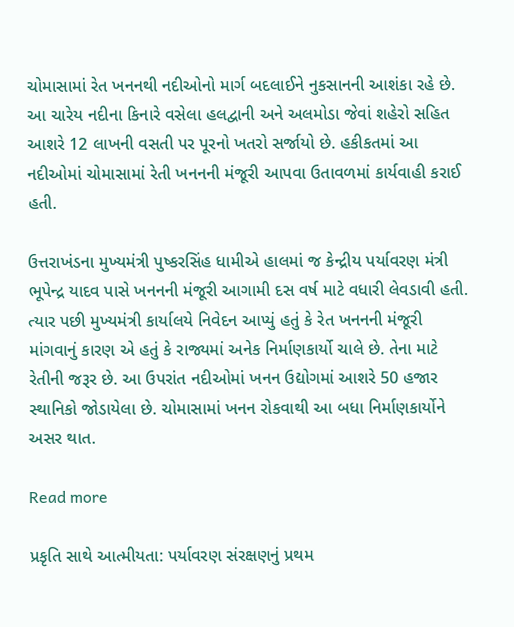ચોમાસામાં રેત ખનનથી નદીઓનો માર્ગ બદલાઈને નુકસાનની આશંકા રહે છે. આ ચારેય નદીના કિનારે વસેલા હલદ્વાની અને અલમોડા જેવાં શહેરો સહિત આશરે 12 લાખની વસતી પર પૂરનો ખતરો સર્જાયો છે. હકીકતમાં આ નદીઓમાં ચોમાસામાં રેતી ખનનની મંજૂરી આપવા ઉતાવળમાં કાર્યવાહી કરાઈ હતી.

ઉત્તરાખંડના મુખ્યમંત્રી પુષ્કરસિંહ ધામીએ હાલમાં જ કેન્દ્રીય પર્યાવરણ મંત્રી ભૂપેન્દ્ર યાદવ પાસે ખનનની મંજૂરી આગામી દસ વર્ષ માટે વધારી લેવડાવી હતી. ત્યાર પછી મુખ્યમંત્રી કાર્યાલયે નિવેદન આપ્યું હતું કે રેત ખનનની મંજૂરી માંગવાનું કારણ એ હતું કે રાજ્યમાં અનેક નિર્માણકાર્યો ચાલે છે. તેના માટે રેતીની જરૂર છે. આ ઉપરાંત નદીઓમાં ખનન ઉદ્યોગમાં આશરે 50 હજાર સ્થાનિકો જોડાયેલા છે. ચોમાસામાં ખનન રોકવાથી આ બધા નિર્માણકાર્યોને અસર થાત.

Read more

પ્રકૃતિ સાથે આત્મીયતા: પર્યાવરણ સંરક્ષણનું પ્રથમ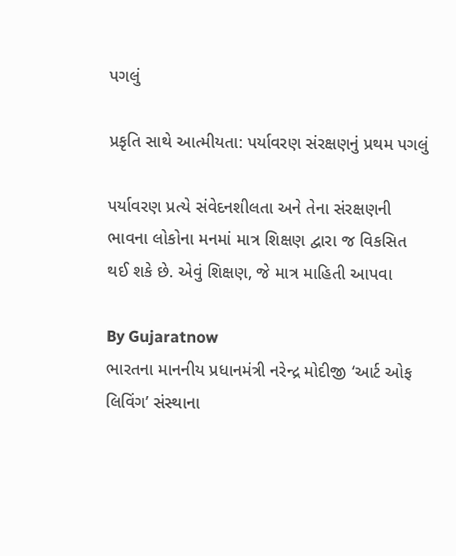પગલું

પ્રકૃતિ સાથે આત્મીયતા: પર્યાવરણ સંરક્ષણનું પ્રથમ પગલું

પર્યાવરણ પ્રત્યે સંવેદનશીલતા અને તેના સંરક્ષણની ભાવના લોકોના મનમાં માત્ર શિક્ષણ દ્વારા જ વિકસિત થઈ શકે છે. એવું શિક્ષણ, જે માત્ર માહિતી આપવા

By Gujaratnow
ભારતના માનનીય પ્રધાનમંત્રી નરેન્દ્ર મોદીજી ‘આર્ટ ઓફ લિવિંગ’ સંસ્થાના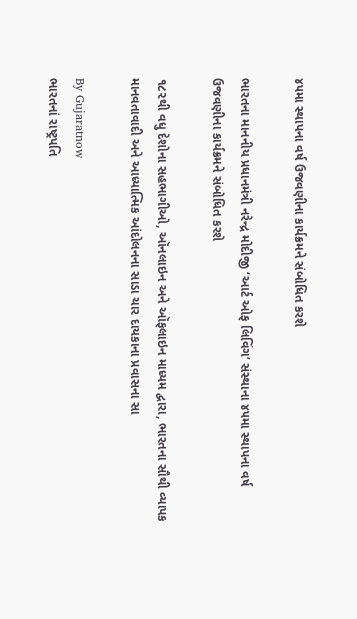૪૫મા સ્થાપના વર્ષ ઉજવણીના કાર્યક્રમને સંબોધિત કરશે

ભારતના માનનીય પ્રધાનમંત્રી નરેન્દ્ર મોદીજી ‘આર્ટ ઓફ લિવિંગ’ સંસ્થાના ૪૫મા સ્થાપના વર્ષ ઉજવણીના કાર્યક્રમને સંબોધિત કરશે

૧૮૨થી વધુ દેશોના સહભાગીઓ, ઑનલાઇન અને ઑફલાઇન માધ્યમ દ્વારા, ભારતના સૌથી વ્યાપક માનવતાવાદી અને આધ્યાત્મિક આંદોલનના સાડા ચાર દાયકાના પ્રવાસના સા

By Gujaratnow
ભારતનાં રાષ્ટ્રપતિ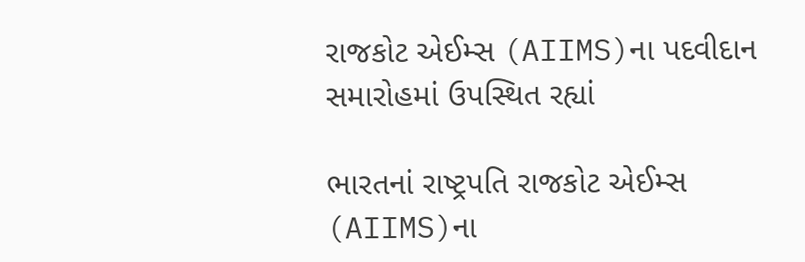રાજકોટ એઈમ્સ (AIIMS)ના પદવીદાન સમારોહમાં ઉપસ્થિત રહ્યાં

ભારતનાં રાષ્ટ્રપતિ રાજકોટ એઈમ્સ (AIIMS)ના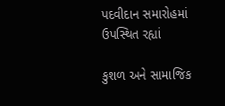પદવીદાન સમારોહમાં ઉપસ્થિત રહ્યાં

કુશળ અને સામાજિક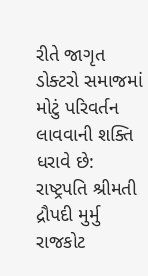રીતે જાગૃત ડોક્ટરો સમાજમાં મોટું પરિવર્તન લાવવાની શક્તિ ધરાવે છે: રાષ્ટ્રપતિ શ્રીમતી દ્રૌપદી મુર્મુ રાજકોટ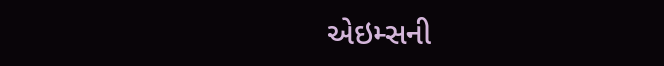એઇમ્સની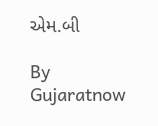એમ.બી

By Gujaratnow